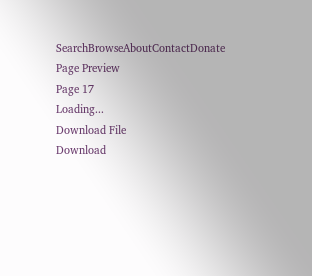SearchBrowseAboutContactDonate
Page Preview
Page 17
Loading...
Download File
Download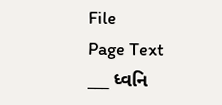File
Page Text
___ ધ્વનિ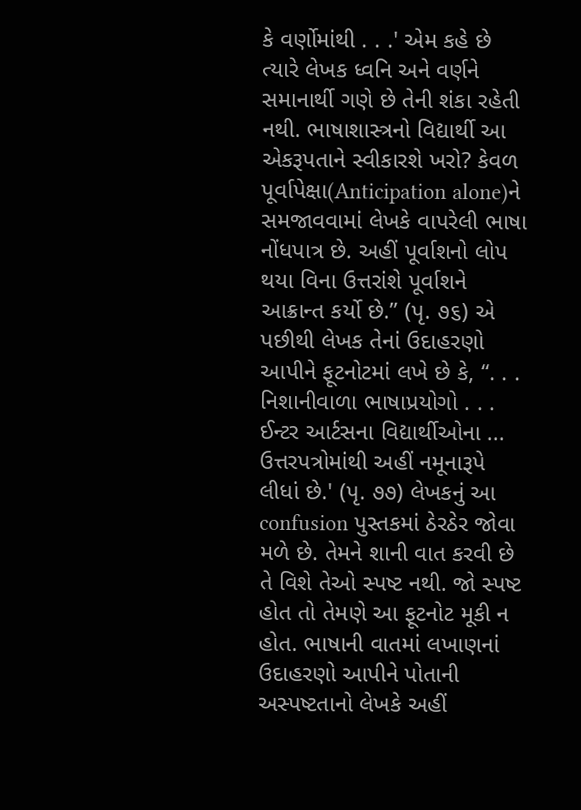કે વર્ણોમાંથી . . .' એમ કહે છે ત્યારે લેખક ધ્વનિ અને વર્ણને સમાનાર્થી ગણે છે તેની શંકા રહેતી નથી. ભાષાશાસ્ત્રનો વિદ્યાર્થી આ એકરૂપતાને સ્વીકારશે ખરો? કેવળ પૂર્વાપેક્ષા(Anticipation alone)ને સમજાવવામાં લેખકે વાપરેલી ભાષા નોંધપાત્ર છે. અહીં પૂર્વાશનો લોપ થયા વિના ઉત્તરાંશે પૂર્વાશને આક્રાન્ત કર્યો છે.” (પૃ. ૭૬) એ પછીથી લેખક તેનાં ઉદાહરણો આપીને ફૂટનોટમાં લખે છે કે, “. . . નિશાનીવાળા ભાષાપ્રયોગો . . . ઈન્ટર આર્ટસના વિદ્યાર્થીઓના ... ઉત્તરપત્રોમાંથી અહીં નમૂનારૂપે લીધાં છે.' (પૃ. ૭૭) લેખકનું આ confusion પુસ્તકમાં ઠેરઠેર જોવા મળે છે. તેમને શાની વાત કરવી છે તે વિશે તેઓ સ્પષ્ટ નથી. જો સ્પષ્ટ હોત તો તેમણે આ ફૂટનોટ મૂકી ન હોત. ભાષાની વાતમાં લખાણનાં ઉદાહરણો આપીને પોતાની અસ્પષ્ટતાનો લેખકે અહીં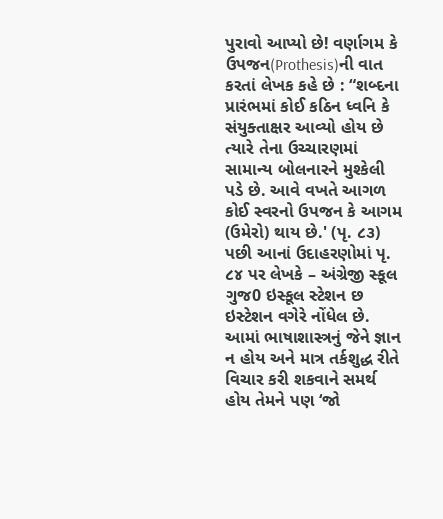પુરાવો આપ્યો છે! વર્ણાગમ કે ઉપજન(Prothesis)ની વાત કરતાં લેખક કહે છે : “શબ્દના પ્રારંભમાં કોઈ કઠિન ધ્વનિ કે સંયુક્તાક્ષર આવ્યો હોય છે ત્યારે તેના ઉચ્ચારણમાં સામાન્ય બોલનારને મુશ્કેલી પડે છે. આવે વખતે આગળ કોઈ સ્વરનો ઉપજન કે આગમ (ઉમેરો) થાય છે.' (પૃ. ૮૩) પછી આનાં ઉદાહરણોમાં પૃ. ૮૪ પર લેખકે – અંગ્રેજી સ્કૂલ ગુજ0 ઇસ્કૂલ સ્ટેશન છ ઇસ્ટેશન વગેરે નોંધેલ છે. આમાં ભાષાશાસ્ત્રનું જેને જ્ઞાન ન હોય અને માત્ર તર્કશુદ્ધ રીતે વિચાર કરી શકવાને સમર્થ હોય તેમને પણ ‘જો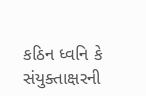કઠિન ધ્વનિ કે સંયુક્તાક્ષરની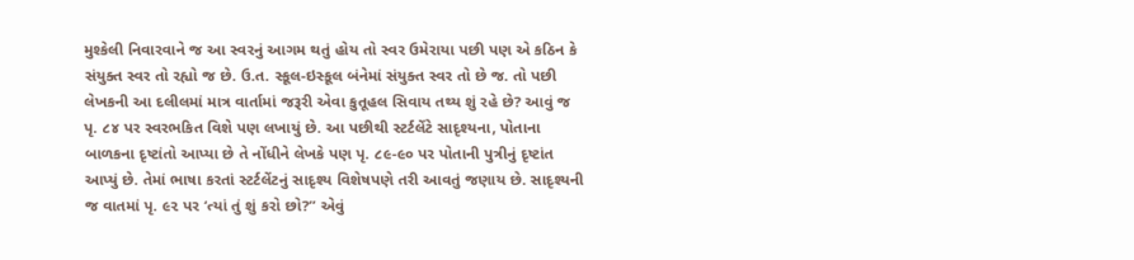મુશ્કેલી નિવારવાને જ આ સ્વરનું આગમ થતું હોય તો સ્વર ઉમેરાયા પછી પણ એ કઠિન કે સંયુક્ત સ્વર તો રહ્યો જ છે. ઉ.ત. સ્કૂલ-ઇસ્કૂલ બંનેમાં સંયુક્ત સ્વર તો છે જ. તો પછી લેખકની આ દલીલમાં માત્ર વાર્તામાં જરૂરી એવા કુતૂહલ સિવાય તથ્ય શું રહે છે? આવું જ પૃ. ૮૪ પર સ્વરભકિત વિશે પણ લખાયું છે. આ પછીથી સ્ટર્ટલેંટે સાદૃશ્યના, પોતાના બાળકના દૃષ્ટાંતો આપ્યા છે તે નોંધીને લેખકે પણ પૃ. ૮૯-૯૦ પર પોતાની પુત્રીનું દૃષ્ટાંત આપ્યું છે. તેમાં ભાષા કરતાં સ્ટર્ટલેંટનું સાદૃશ્ય વિશેષપણે તરી આવતું જણાય છે. સાદૃશ્યની જ વાતમાં પૃ. ૯૨ પર ‘ત્યાં તું શું કરો છો?” એવું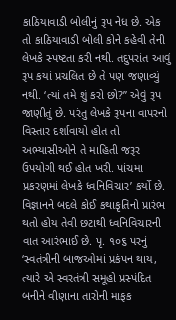કાઠિયાવાડી બોલીનું રૂપ નેધ છે. એક તો કાઠિયાવાડી બોલી કોને કહેવી તેની લેખકે સ્પષ્ટતા કરી નથી. તદુપરાંત આવું રૂપ કયાં પ્રચલિત છે તે પણ જણાવ્યું નથી. ‘ત્યાં તમે શું કરો છો?” એવું રૂપ જાણીતું છે. પરંતુ લેખકે રૂપના વાપરનો વિસ્તાર દર્શાવાયો હોત તો અભ્યાસીઓને તે માહિતી જરૂર ઉપયોગી થઈ હોત ખરી. પાંચમા પ્રકરણમાં લેખકે ધ્વનિવિચાર’ કર્યો છે. વિજ્ઞાનને બદલે કોઈ કથાકૃતિનો પ્રારંભ થતો હોય તેવી છટાથી ધ્વનિવિચારની વાત આરંભાઈ છે. પૃ. ૧૦૬ પરનું ‘સ્વતંત્રીની બાજઓમાં પ્રકંપન થાય, ત્યારે એ સ્વરતંત્રી સમૂહો પ્રસ્પંદિત બનીને વીણાના તારોની માફક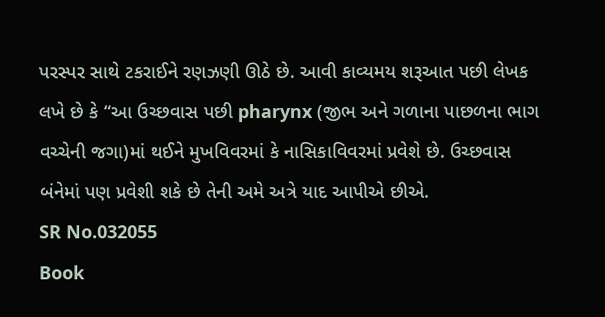પરસ્પર સાથે ટકરાઈને રણઝણી ઊઠે છે. આવી કાવ્યમય શરૂઆત પછી લેખક લખે છે કે “આ ઉચ્છવાસ પછી pharynx (જીભ અને ગળાના પાછળના ભાગ વચ્ચેની જગા)માં થઈને મુખવિવરમાં કે નાસિકાવિવરમાં પ્રવેશે છે. ઉચ્છવાસ બંનેમાં પણ પ્રવેશી શકે છે તેની અમે અત્રે યાદ આપીએ છીએ.
SR No.032055
Book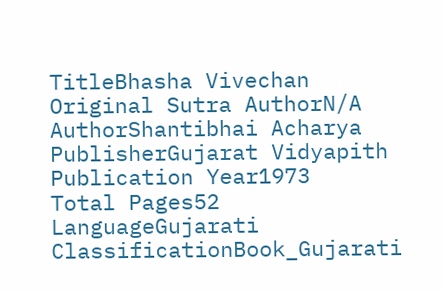TitleBhasha Vivechan
Original Sutra AuthorN/A
AuthorShantibhai Acharya
PublisherGujarat Vidyapith
Publication Year1973
Total Pages52
LanguageGujarati
ClassificationBook_Gujarati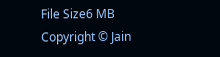File Size6 MB
Copyright © Jain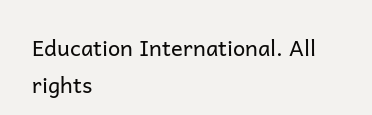Education International. All rights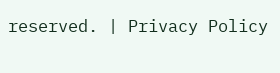reserved. | Privacy Policy